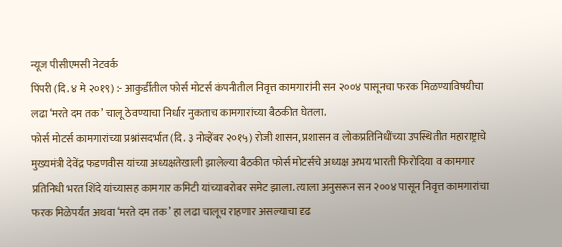न्यूज पीसीएमसी नेटवर्क
पिंपरी (दि. ४ मे २०१९) :- आकुर्डीतील फोर्स मोटर्स कंपनीतील निवृत्त कामगारांनी सन २००४ पासूनचा फरक मिळण्याविषयीचा लढा ‘मरते दम तक’ चालू ठेवण्याचा निर्धार नुकताच कामगारांच्या बैठकीत घेतला.
फोर्स मोटर्स कामगारांच्या प्रश्नांसदर्भात (दि. ३ नोव्हेंबर २०१५) रोजी शासन, प्रशासन व लोकप्रतिनिधींच्या उपस्थितीत महाराष्ट्राचे मुख्यमंत्री देवेंद्र फडणवीस यांच्या अध्यक्षतेखाली झालेल्या बैठकीत फोर्स मोटर्सचे अध्यक्ष अभय भारती फिरोदिया व कामगार प्रतिनिधी भरत शिंदे यांच्यासह कामगार कमिटी यांच्याबरोबर समेट झाला. त्याला अनुसरून सन २००४ पासून निवृत्त कामगारांचा फरक मिळेपर्यंत अथवा ‘मरते दम तक’ हा लढा चालूच राहणार असल्याचा दृढ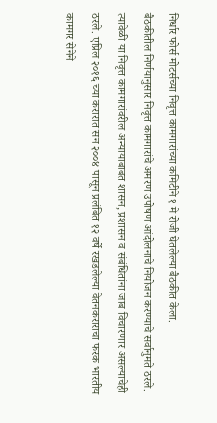निर्धार फोर्स मोटर्सच्या निवृत्त कामगारांच्या कमिटीने १ मे रोजी घेतलेल्या बैठकीत केला.
बैठकीतील निर्णयानुसार निवृत्त कामगारांचे अमरण उपोषण आंदोलनाचे नियोजन करण्याचे सर्वानुमते ठरले. त्यावेळी या निवृत्त कामगारांवरील अन्यायाबाबत शासन, प्रशासन व संबंधितांना जाब विचारणार असल्याचेही ठरले. एप्रिल २०१६ च्या करारात सन २००४ पासून प्रलंबित १२ वर्षे रखडलेल्या वेतनकराराचा फरक भारतीय कामगर सेनेने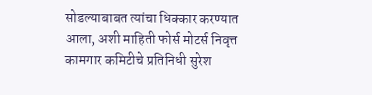सोडल्याबाबत त्यांचा धिक्कार करण्यात आला, अशी माहिती फोर्स मोटर्स निवृत्त कामगार कमिटीचे प्रतिनिधी सुरेश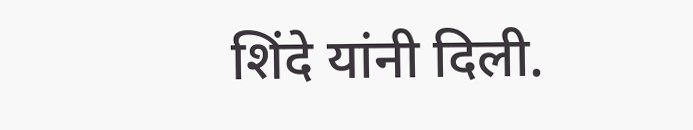शिंदे यांनी दिली.